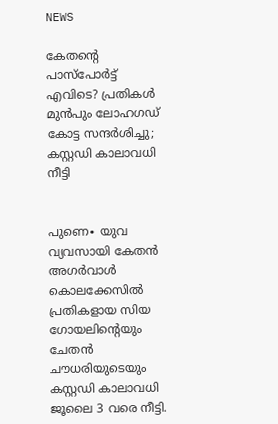NEWS

കേതന്റെ പാസ്പോർട്ട് എവിടെ? പ്രതികൾ മുൻപും ലോഹഗഡ് കോട്ട സന്ദർശിച്ചു; കസ്റ്റഡി കാലാവധി നീട്ടി


പുണെ∙ യുവ വ്യവസായി കേതൻ അഗർവാൾ കൊലക്കേസിൽ പ്രതികളായ സിയ ഗോയലിന്റെയും ചേതൻ ചൗധരിയുടെയും കസ്റ്റഡി കാലാവധി ജൂലൈ 3 വരെ നീട്ടി.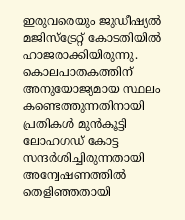ഇരുവരെയും ജുഡീഷ്യൽ മജിസ്‌ട്രേറ്റ് കോടതിയിൽ ഹാജരാക്കിയിരുന്നു. കൊലപാതകത്തിന് അനുയോജ്യമായ സ്ഥലം കണ്ടെത്തുന്നതിനായി പ്രതികൾ മുൻകൂട്ടി ലോഹഗഡ് കോട്ട സന്ദർശിച്ചിരുന്നതായി അന്വേഷണത്തിൽ തെളിഞ്ഞതായി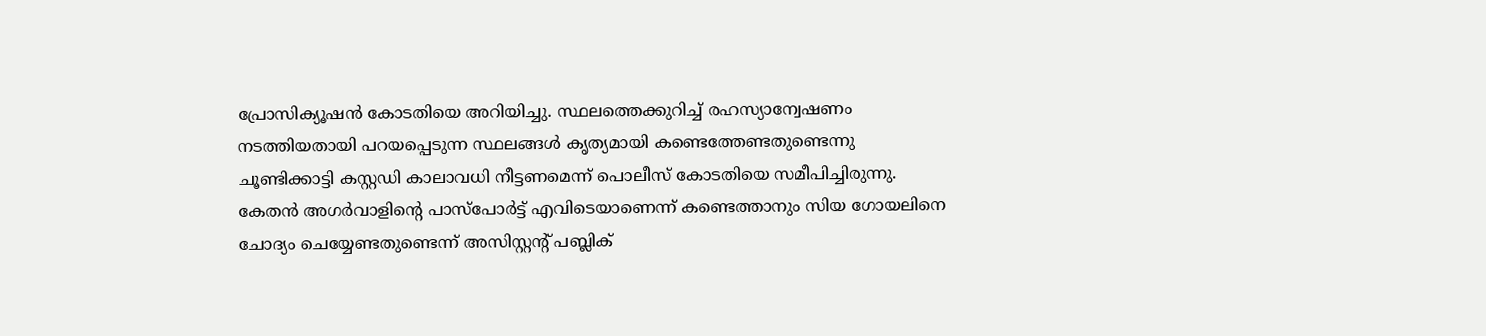പ്രോസിക്യൂഷൻ കോടതിയെ അറിയിച്ചു. സ്ഥലത്തെക്കുറിച്ച് രഹസ്യാന്വേഷണം നടത്തിയതായി പറയപ്പെടുന്ന സ്ഥലങ്ങൾ കൃത്യമായി കണ്ടെത്തേണ്ടതുണ്ടെന്നു ചൂണ്ടിക്കാട്ടി കസ്റ്റഡി കാലാവധി നീട്ടണമെന്ന് പൊലീസ് കോടതിയെ സമീപിച്ചിരുന്നു. കേതൻ അഗർവാളിന്റെ പാസ്‌പോർട്ട് എവിടെയാണെന്ന് കണ്ടെത്താനും സിയ ഗോയലിനെ ചോദ്യം ചെയ്യേണ്ടതുണ്ടെന്ന് അസിസ്റ്റന്റ് പബ്ലിക്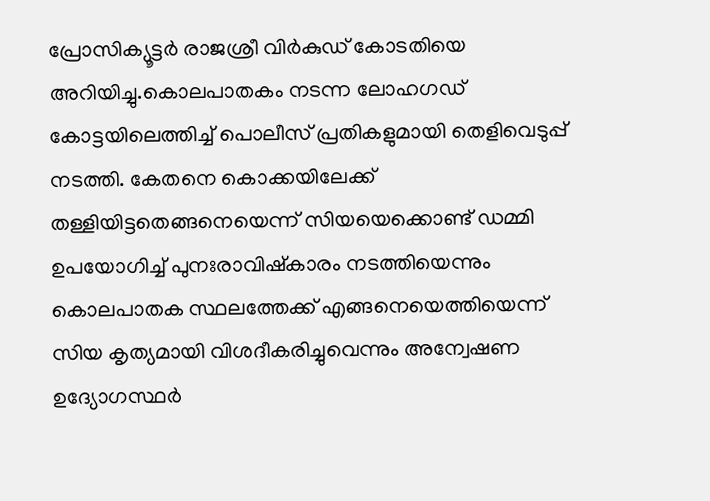പ്രോസിക്യൂട്ടർ രാജശ്രീ വിർകുഡ് കോടതിയെ അറിയിച്ചു.കൊലപാതകം നടന്ന ലോഹഗഡ് കോട്ടയിലെത്തിച്ച് പൊലീസ് പ്രതികളുമായി തെളിവെടുപ്പ് നടത്തി. കേതനെ കൊക്കയിലേക്ക് തള്ളിയിട്ടതെങ്ങനെയെന്ന് സിയയെക്കൊണ്ട് ഡമ്മി ഉപയോഗിച്ച് പുനഃരാവിഷ്കാരം നടത്തിയെന്നും കൊലപാതക സ്ഥലത്തേക്ക് എങ്ങനെയെത്തിയെന്ന് സിയ കൃത്യമായി വിശദീകരിച്ചുവെന്നും അന്വേഷണ ഉദ്യോഗസ്ഥർ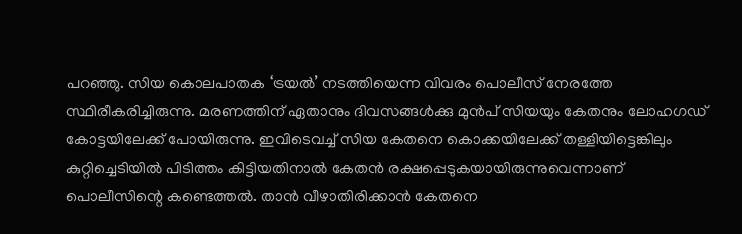പറഞ്ഞു. സിയ കൊലപാതക ‘ട്രയൽ’ നടത്തിയെന്ന വിവരം പൊലീസ് നേരത്തേ സ്ഥിരീകരിച്ചിരുന്നു. മരണത്തിന് ഏതാനും ദിവസങ്ങൾക്കു മുൻപ് സിയയും കേതനും ലോഹഗഡ് കോട്ടയിലേക്ക് പോയിരുന്നു. ഇവിടെവച്ച് സിയ കേതനെ കൊക്കയിലേക്ക് തള്ളിയിട്ടെങ്കിലും കുറ്റിച്ചെടിയിൽ പിടിത്തം കിട്ടിയതിനാൽ കേതൻ രക്ഷപ്പെടുകയായിരുന്നുവെന്നാണ് പൊലീസിന്റെ കണ്ടെത്തൽ. താൻ വീഴാതിരിക്കാൻ കേതനെ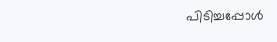പിടിച്ചപ്പോൾ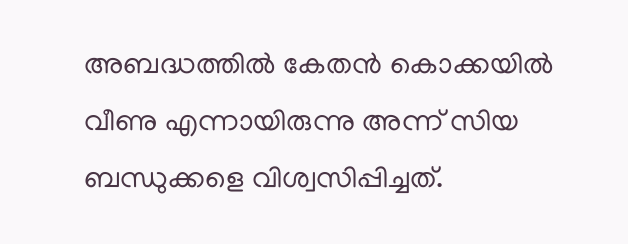അബദ്ധത്തിൽ കേതൻ കൊക്കയിൽ വീണു എന്നായിരുന്നു അന്ന് സിയ ബന്ധുക്കളെ വിശ്വസിപ്പിച്ചത്.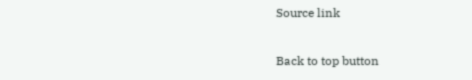Source link

Back to top button